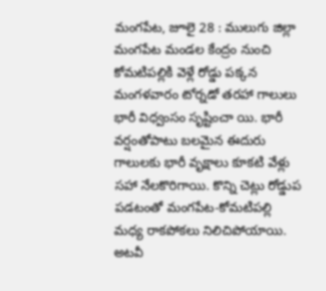మంగపేట, జూలై 28 : ములుగు జిల్లా మంగపేట మండల కేంద్రం నుంచి కోమటిపల్లికి వెళ్లే రోడ్డు పక్కన మంగళవారం టోర్నడో తరహా గాలులు భారీ విధ్వంసం సృష్టించా యి. భారీ వర్షంతోపాటు బలమైన ఈదురు గాలులకు భారీ వృక్షాలు కూకటి వేళ్లు సహా నేలకొరిగాయి. కొన్ని చెట్లు రోడ్డుప పడటంతో మంగపేట-కోమటిపల్లి మధ్య రాకపోకలు నిలిచిపోయాయి. అటవీ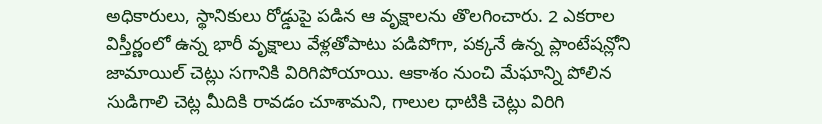అధికారులు, స్థానికులు రోడ్డుపై పడిన ఆ వృక్షాలను తొలగించారు. 2 ఎకరాల విస్తీర్ణంలో ఉన్న భారీ వృక్షాలు వేళ్లతోపాటు పడిపోగా, పక్కనే ఉన్న ప్లాంటేషన్లోని జామాయిల్ చెట్లు సగానికి విరిగిపోయాయి. ఆకాశం నుంచి మేఘాన్ని పోలిన సుడిగాలి చెట్ల మీదికి రావడం చూశామని, గాలుల ధాటికి చెట్లు విరిగి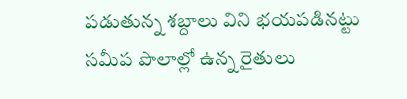పడుతున్న శబ్దాలు విని భయపడినట్టు సమీప పొలాల్లో ఉన్న రైతులు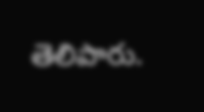తెలిపారు.